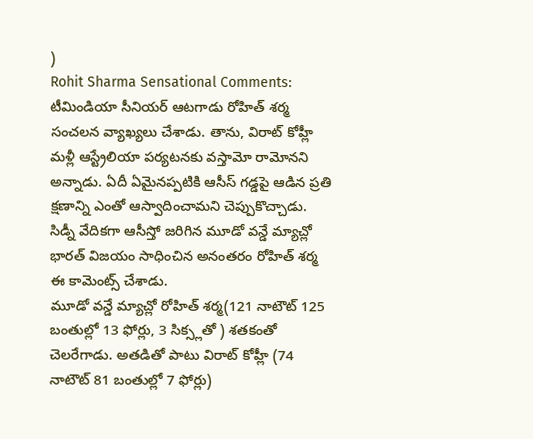)
Rohit Sharma Sensational Comments: టీమిండియా సీనియర్ ఆటగాడు రోహిత్ శర్మ సంచలన వ్యాఖ్యలు చేశాడు. తాను, విరాట్ కోహ్లీ మళ్లీ ఆస్ట్రేలియా పర్యటనకు వస్తామో రామోనని అన్నాడు. ఏదీ ఏమైనప్పటికి ఆసీస్ గడ్డపై ఆడిన ప్రతి క్షణాన్ని ఎంతో ఆస్వాదించామని చెప్పుకొచ్చాడు. సిడ్నీ వేదికగా ఆసీస్తో జరిగిన మూడో వన్డే మ్యాచ్లో భారత్ విజయం సాధించిన అనంతరం రోహిత్ శర్మ ఈ కామెంట్స్ చేశాడు.
మూడో వన్డే మ్యాచ్లో రోహిత్ శర్మ(121 నాటౌట్ 125 బంతుల్లో 13 ఫోర్లు, 3 సిక్స్లతో ) శతకంతో చెలరేగాడు. అతడితో పాటు విరాట్ కోహ్లీ (74 నాటౌట్ 81 బంతుల్లో 7 ఫోర్లు)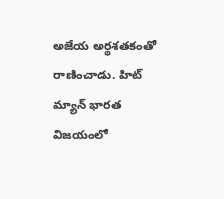అజేయ అర్థశతకంతో రాణించాడు. హిట్ మ్యాన్ భారత విజయంలో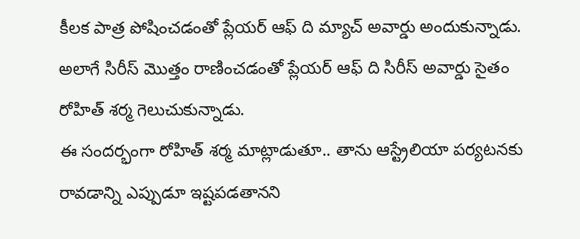కీలక పాత్ర పోషించడంతో ప్లేయర్ ఆఫ్ ది మ్యాచ్ అవార్డు అందుకున్నాడు. అలాగే సిరీస్ మొత్తం రాణించడంతో ప్లేయర్ ఆఫ్ ది సిరీస్ అవార్డు సైతం రోహిత్ శర్మ గెలుచుకున్నాడు.
ఈ సందర్భంగా రోహిత్ శర్మ మాట్లాడుతూ.. తాను ఆస్ట్రేలియా పర్యటనకు రావడాన్ని ఎప్పుడూ ఇష్టపడతానని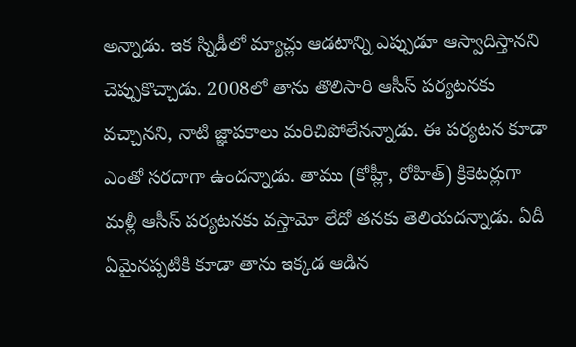అన్నాడు. ఇక స్నిడీలో మ్యాచ్లు ఆడటాన్ని ఎప్పుడూ ఆస్వాదిస్తానని చెప్పుకొచ్చాడు. 2008లో తాను తొలిసారి ఆసీస్ పర్యటనకు వచ్చానని, నాటి జ్ఞాపకాలు మరిచిపోలేనన్నాడు. ఈ పర్యటన కూడా ఎంతో సరదాగా ఉందన్నాడు. తాము (కోహ్లీ, రోహిత్) క్రికెటర్లుగా మళ్లీ ఆసీస్ పర్యటనకు వస్తామో లేదో తనకు తెలియదన్నాడు. ఏదీ ఏమైనప్పటికి కూడా తాను ఇక్కడ ఆడిన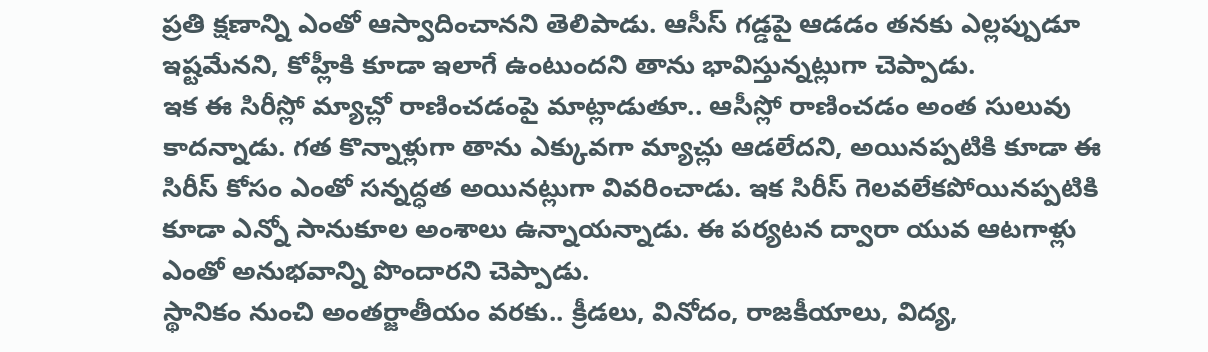ప్రతి క్షణాన్ని ఎంతో ఆస్వాదించానని తెలిపాడు. ఆసీస్ గడ్డపై ఆడడం తనకు ఎల్లప్పుడూ ఇష్టమేనని, కోహ్లీకి కూడా ఇలాగే ఉంటుందని తాను భావిస్తున్నట్లుగా చెప్పాడు.
ఇక ఈ సిరీస్లో మ్యాచ్లో రాణించడంపై మాట్లాడుతూ.. ఆసీస్లో రాణించడం అంత సులువు కాదన్నాడు. గత కొన్నాళ్లుగా తాను ఎక్కువగా మ్యాచ్లు ఆడలేదని, అయినప్పటికి కూడా ఈ సిరీస్ కోసం ఎంతో సన్నద్ధత అయినట్లుగా వివరించాడు. ఇక సిరీస్ గెలవలేకపోయినప్పటికి కూడా ఎన్నో సానుకూల అంశాలు ఉన్నాయన్నాడు. ఈ పర్యటన ద్వారా యువ ఆటగాళ్లు ఎంతో అనుభవాన్ని పొందారని చెప్పాడు.
స్థానికం నుంచి అంతర్జాతీయం వరకు.. క్రీడలు, వినోదం, రాజకీయాలు, విద్య,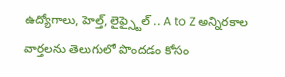ఉద్యోగాలు, హెల్త్, లైఫ్స్టైల్ .. A to Z అన్నిరకాల వార్తలను తెలుగులో పొందడం కోసం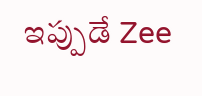ఇప్పుడే Zee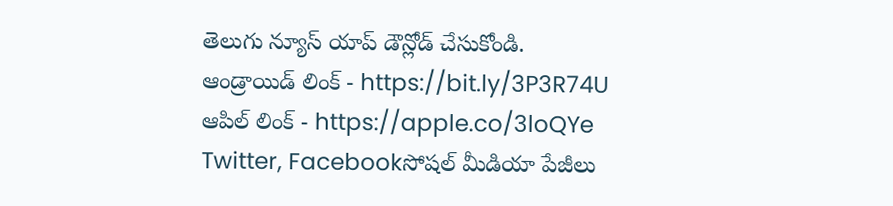తెలుగు న్యూస్ యాప్ డౌన్లోడ్ చేసుకోండి.
ఆండ్రాయిడ్ లింక్ - https://bit.ly/3P3R74U
ఆపిల్ లింక్ - https://apple.co/3loQYe
Twitter, Facebookసోషల్ మీడియా పేజీలు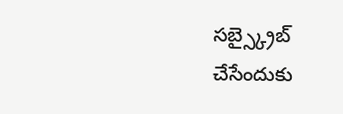సబ్స్క్రైబ్ చేసేందుకు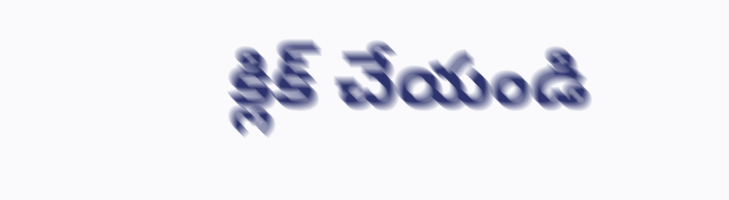క్లిక్ చేయండి